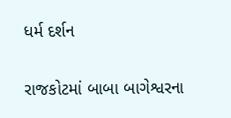ધર્મ દર્શન

રાજકોટમાં બાબા બાગેશ્વરના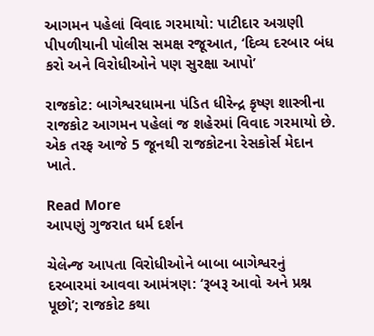આગમન પહેલાં વિવાદ ગરમાયો: પાટીદાર અગ્રણી પીપળીયાની પોલીસ સમક્ષ રજૂઆત, ‘દિવ્ય દરબાર બંધ કરો અને વિરોધીઓને પણ સુરક્ષા આપો’

રાજકોટ: બાગેશ્વરધામના પંડિત ધીરેન્દ્ર કૃષ્ણ શાસ્ત્રીના રાજકોટ આગમન પહેલાં જ શહેરમાં વિવાદ ગરમાયો છે. એક તરફ આજે 5 જૂનથી રાજકોટના રેસકોર્સ મેદાન ખાતે.

Read More
આપણું ગુજરાત ધર્મ દર્શન

ચેલેન્જ આપતા વિરોધીઓને બાબા બાગેશ્વરનું દરબારમાં આવવા આમંત્રણ: ‘રૂબરૂ આવો અને પ્રશ્ન પૂછો’; રાજકોટ કથા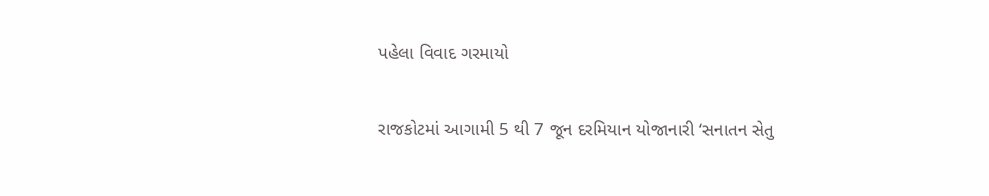પહેલા વિવાદ ગરમાયો

રાજકોટમાં આગામી 5 થી 7 જૂન દરમિયાન યોજાનારી ‘સનાતન સેતુ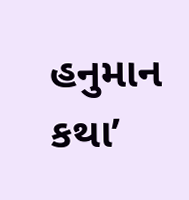હનુમાન કથા’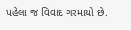પહેલા જ વિવાદ ગરમાયો છે.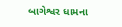બાગેશ્વર ધામના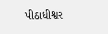પીઠાધીશ્વર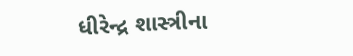ધીરેન્દ્ર શાસ્ત્રીના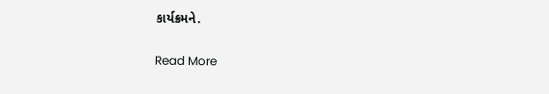કાર્યક્રમને.

Read More